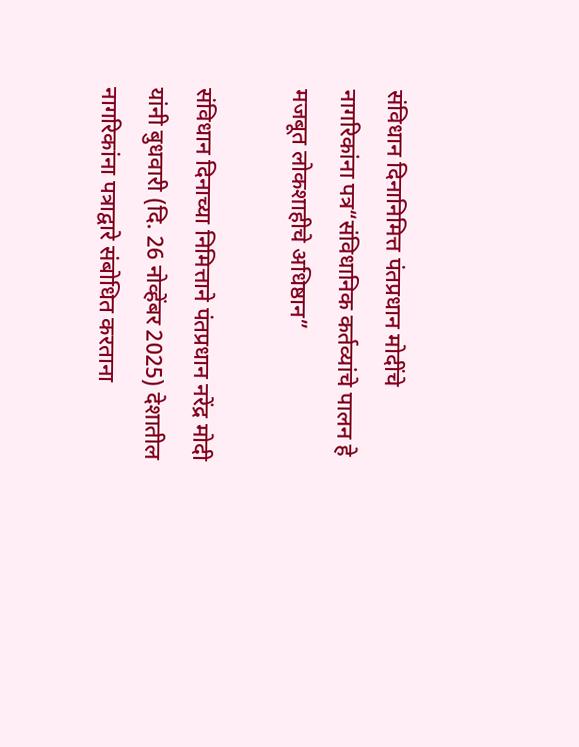संविधान दिनानिमित्त पंतप्रधान मोदींचे नागरिकांना पत्र“संविधानिक कर्तव्यांचे पालन हे मजबूत लोकशाहीचे अधिष्ठान”

संविधान दिनाच्या निमित्ताने पंतप्रधान नरेंद्र मोदी यांनी बुधवारी (दि. 26 नोव्हेंबर 2025) देशातील नागरिकांना पत्राद्वारे संबोधित करताना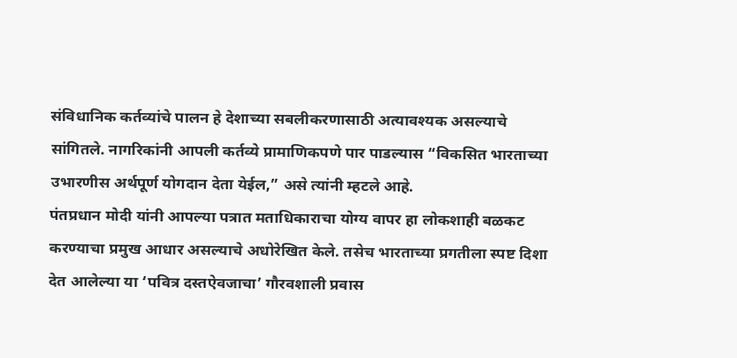संविधानिक कर्तव्यांचे पालन हे देशाच्या सबलीकरणासाठी अत्यावश्यक असल्याचे सांगितले. नागरिकांनी आपली कर्तव्ये प्रामाणिकपणे पार पाडल्यास “विकसित भारताच्या उभारणीस अर्थपूर्ण योगदान देता येईल,” असे त्यांनी म्हटले आहे.
पंतप्रधान मोदी यांनी आपल्या पत्रात मताधिकाराचा योग्य वापर हा लोकशाही बळकट करण्याचा प्रमुख आधार असल्याचे अधोरेखित केले. तसेच भारताच्या प्रगतीला स्पष्ट दिशा देत आलेल्या या ‘पवित्र दस्तऐवजाचा’ गौरवशाली प्रवास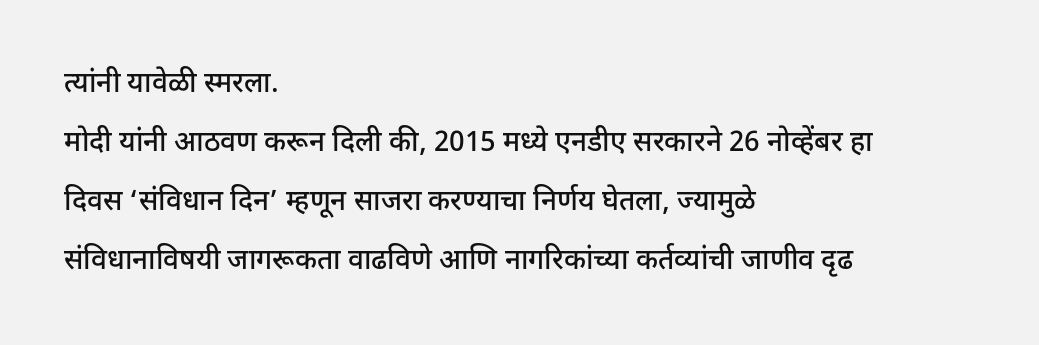त्यांनी यावेळी स्मरला.
मोदी यांनी आठवण करून दिली की, 2015 मध्ये एनडीए सरकारने 26 नोव्हेंबर हा दिवस ‘संविधान दिन’ म्हणून साजरा करण्याचा निर्णय घेतला, ज्यामुळे संविधानाविषयी जागरूकता वाढविणे आणि नागरिकांच्या कर्तव्यांची जाणीव दृढ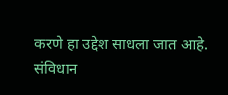करणे हा उद्देश साधला जात आहे.
संविधान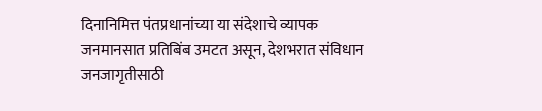दिनानिमित्त पंतप्रधानांच्या या संदेशाचे व्यापक जनमानसात प्रतिबिंब उमटत असून, देशभरात संविधान जनजागृतीसाठी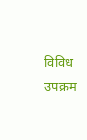विविध उपक्रम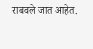राबवले जात आहेत.